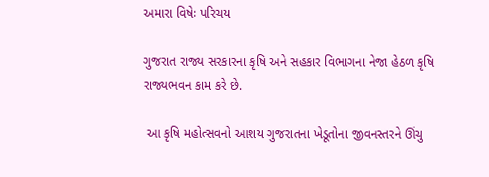અમારા વિષેઃ પરિચય

ગુજરાત રાજ્ય સરકારના કૃષિ અને સહકાર વિભાગના નેજા હેઠળ કૃષિ રાજ્યભવન કામ કરે છે.

 આ કૃષિ મહોત્સવનો આશય ગુજરાતના ખેડૂતોના જીવનસ્તરને ઊંચુ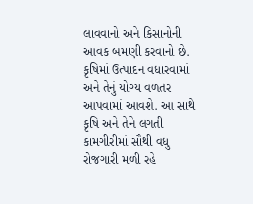લાવવાનો અને કિસાનોની આવક બમણી કરવાનો છે. કૃષિમાં ઉત્પાદન વધારવામાં અને તેનું યોગ્ય વળતર આપવામાં આવશે. આ સાથે કૃષિ અને તેને લગતી કામગીરીમાં સૌથી વધુ રોજગારી મળી રહે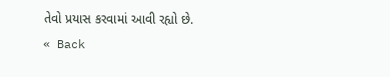તેવો પ્રયાસ કરવામાં આવી રહ્યો છે.
« Back